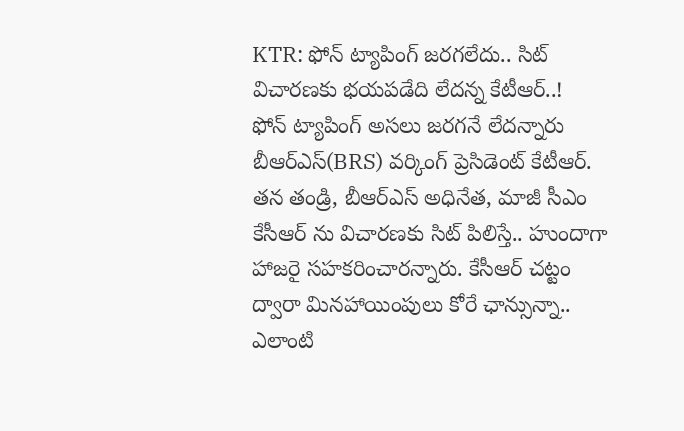KTR: ఫోన్ ట్యాపింగ్ జరగలేదు.. సిట్ విచారణకు భయపడేది లేదన్న కేటీఆర్..!
ఫోన్ ట్యాపింగ్ అసలు జరగనే లేదన్నారు బీఆర్ఎస్(BRS) వర్కింగ్ ప్రెసిడెంట్ కేటీఆర్. తన తండ్రి, బీఆర్ఎస్ అధినేత, మాజీ సీఎం కేసీఆర్ ను విచారణకు సిట్ పిలిస్తే.. హుందాగా హాజరై సహకరించారన్నారు. కేసీఆర్ చట్టం ద్వారా మినహాయింపులు కోరే ఛాన్సున్నా.. ఎలాంటి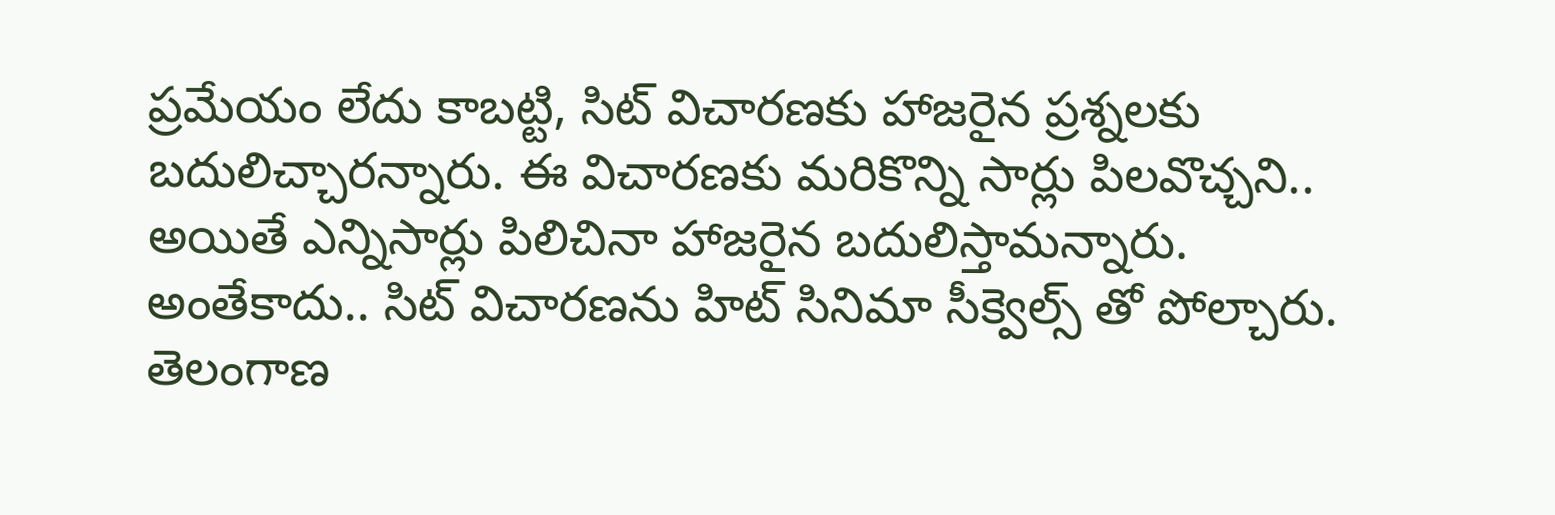ప్రమేయం లేదు కాబట్టి, సిట్ విచారణకు హాజరైన ప్రశ్నలకు బదులిచ్చారన్నారు. ఈ విచారణకు మరికొన్ని సార్లు పిలవొచ్చని.. అయితే ఎన్నిసార్లు పిలిచినా హాజరైన బదులిస్తామన్నారు. అంతేకాదు.. సిట్ విచారణను హిట్ సినిమా సీక్వెల్స్ తో పోల్చారు.
తెలంగాణ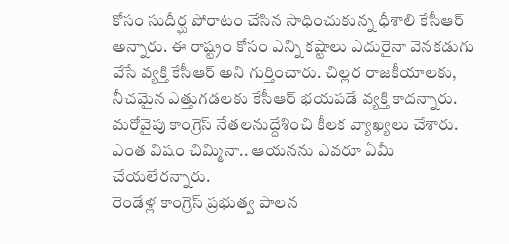కోసం సుదీర్ఘ పోరాటం చేసిన సాధించుకున్న ధీశాలి కేసీఆర్ అన్నారు. ఈ రాష్ట్రం కోసం ఎన్ని కష్టాలు ఎదురైనా వెనకడుగు వేసే వ్యక్తి కేసీఆర్ అని గుర్తించారు. చిల్లర రాజకీయాలకు, నీచమైన ఎత్తుగడలకు కేసీఆర్ భయపడే వ్యక్తి కాదన్నారు. మరోవైపు కాంగ్రెస్ నేతలనుద్దేశించి కీలక వ్యాఖ్యలు చేశారు. ఎంత విషం చిమ్మినా.. ఆయనను ఎవరూ ఏమీ చేయలేరన్నారు.
రెండేళ్ల కాంగ్రెస్ ప్రభుత్వ పాలన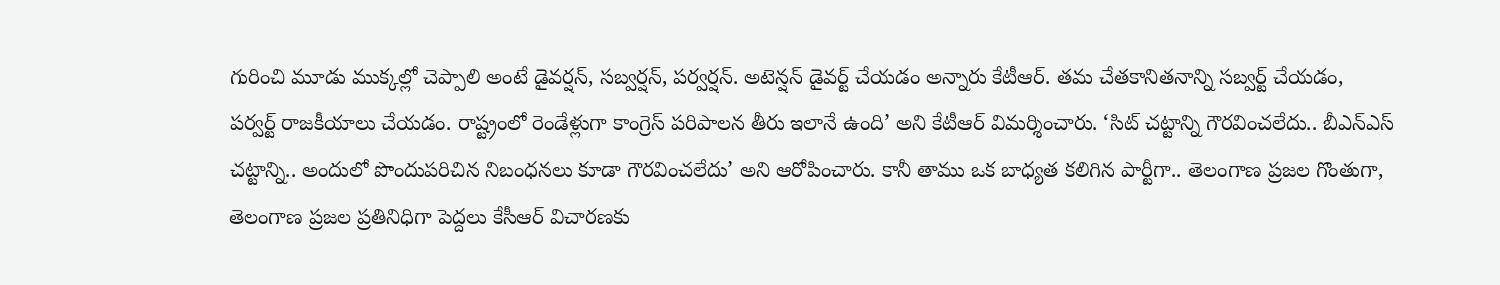గురించి మూడు ముక్కల్లో చెప్పాలి అంటే డైవర్షన్, సబ్వర్షన్, పర్వర్షన్. అటెన్షన్ డైవర్ట్ చేయడం అన్నారు కేటీఆర్. తమ చేతకానితనాన్ని సబ్వర్ట్ చేయడం, పర్వర్ట్ రాజకీయాలు చేయడం. రాష్ట్రంలో రెండేళ్లుగా కాంగ్రెస్ పరిపాలన తీరు ఇలానే ఉంది’ అని కేటీఆర్ విమర్శించారు. ‘సిట్ చట్టాన్ని గౌరవించలేదు.. బీఎన్ఎస్ చట్టాన్ని.. అందులో పొందుపరిచిన నిబంధనలు కూడా గౌరవించలేదు’ అని ఆరోపించారు. కానీ తాము ఒక బాధ్యత కలిగిన పార్టీగా.. తెలంగాణ ప్రజల గొంతుగా, తెలంగాణ ప్రజల ప్రతినిధిగా పెద్దలు కేసీఆర్ విచారణకు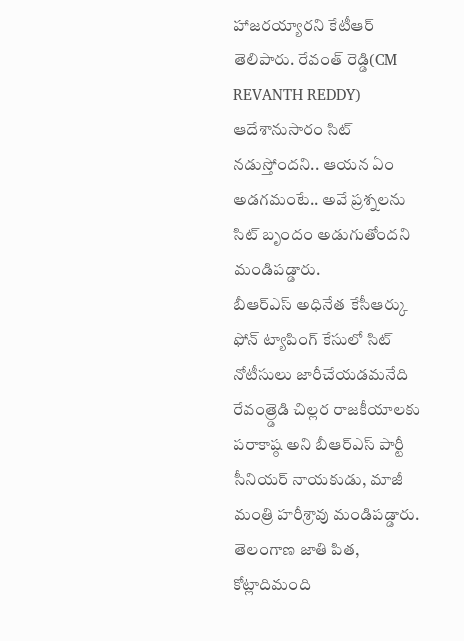హాజరయ్యారని కేటీఆర్ తెలిపారు. రేవంత్ రెడ్డి(CM REVANTH REDDY) ఆదేశానుసారం సిట్ నడుస్తోందని.. ఆయన ఏం అడగమంటే.. అవే ప్రశ్నలను సిట్ బృందం అడుగుతోందని మండిపడ్డారు.
బీఆర్ఎస్ అధినేత కేసీఆర్కు ఫోన్ ట్యాపింగ్ కేసులో సిట్ నోటీసులు జారీచేయడమనేది రేవంత్ర్డెడి చిల్లర రాజకీయాలకు పరాకాష్ఠ అని బీఆర్ఎస్ పార్టీ సీనియర్ నాయకుడు, మాజీ మంత్రి హరీశ్రావు మండిపడ్డారు. తెలంగాణ జాతి పిత, కోట్లాదిమంది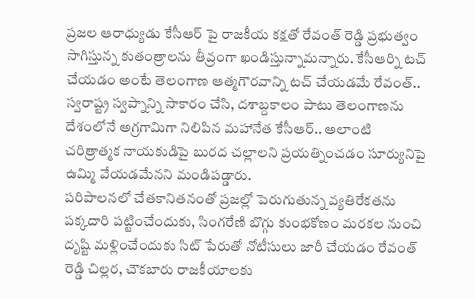ప్రజల ఆరాధ్యుడు కేసీఆర్ పై రాజకీయ కక్షతో రేవంత్ రెడ్డి ప్రభుత్వం సాగిస్తున్న కుతంత్రాలను తీవ్రంగా ఖండిస్తున్నామన్నారు. కేసీఆర్ని టచ్ చేయడం అంటే తెలంగాణ ఆత్మగౌరవాన్ని టచ్ చేయడమే రేవంత్.. స్వరాష్ట్ర స్వప్నాన్ని సాకారం చేసి, దశాబ్దకాలం పాటు తెలంగాణను దేశంలోనే అగ్రగామిగా నిలిపిన మహానేత కేసీఆర్.. అలాంటి చరిత్రాత్మక నాయకుడిపై బురద చల్లాలని ప్రయత్నించడం సూర్యునిపై ఉమ్మి వేయడమేనని మండిపడ్డారు.
పరిపాలనలో చేతకానితనంతో ప్రజల్లో పెరుగుతున్న వ్యతిరేకతను పక్కదారి పట్టించేందుకు, సింగరేణి బొగ్గు కుంభకోణం మరకల నుంచి దృష్టి మళ్లించేందుకు సిట్ పేరుతో నోటీసులు జారీ చేయడం రేవంత్ రెడ్డి చిల్లర, చౌకబారు రాజకీయాలకు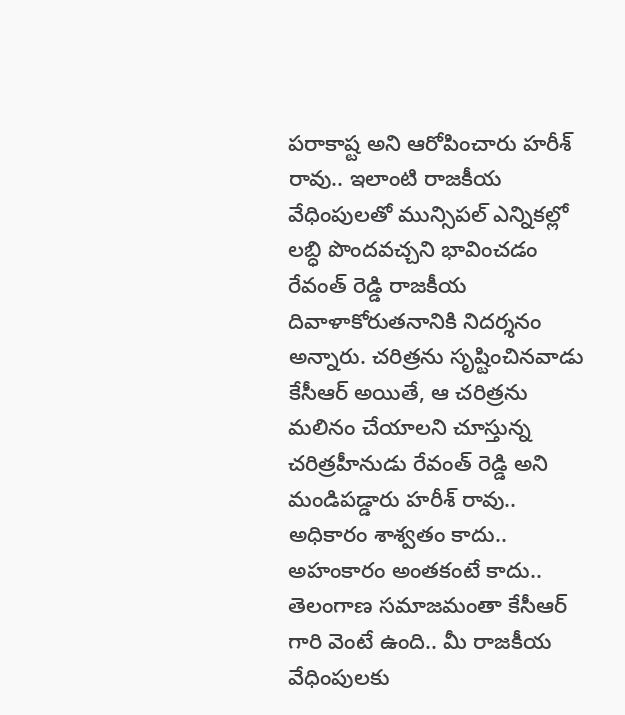పరాకాష్ట అని ఆరోపించారు హరీశ్ రావు.. ఇలాంటి రాజకీయ వేధింపులతో మున్సిపల్ ఎన్నికల్లో లబ్ధి పొందవచ్చని భావించడం రేవంత్ రెడ్డి రాజకీయ దివాళాకోరుతనానికి నిదర్శనం అన్నారు. చరిత్రను సృష్టించినవాడు కేసీఆర్ అయితే, ఆ చరిత్రను మలినం చేయాలని చూస్తున్న చరిత్రహీనుడు రేవంత్ రెడ్డి అని మండిపడ్డారు హరీశ్ రావు.. అధికారం శాశ్వతం కాదు.. అహంకారం అంతకంటే కాదు.. తెలంగాణ సమాజమంతా కేసీఆర్ గారి వెంటే ఉంది.. మీ రాజకీయ వేధింపులకు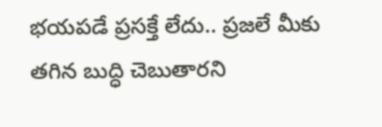భయపడే ప్రసక్తే లేదు.. ప్రజలే మీకు తగిన బుద్ధి చెబుతారని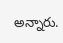అన్నారు.